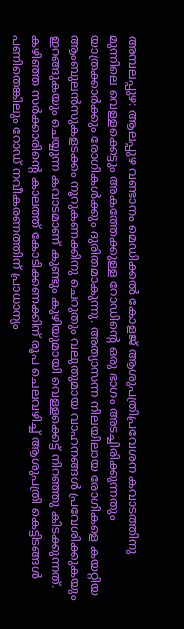അമ്പലപ്പുഴ: ആലപ്പുഴ വണ്ടാനം മെഡിക്കൽ കോളജ് ആശുപത്രിപ്രവേശന കവാടത്തിനു മുന്നിലെ വെള്ളക്കെട്ടും അകത്തേക്കുള്ള റോഡിന്റെ ഒരു ഭാഗം അടച്ചിരിക്കുന്നതും യാത്രക്കാർക്കും രോഗികൾക്കും ദുരിതമാകുന്നു. അത്യാസന്ന നിലയിലായ രോഗികളെ കയറ്റിയ ആംബുലൻസുകളടക്കം നൂറുകണക്കിനു ചെറുതും വലുതുമായ വാഹനങ്ങൾ പ്രവേശിക്കുകയും ഇറങ്ങുകയും ചെയ്യുന്ന കവാടമാണ് കുണ്ടും കുഴിയുമായി വെള്ളക്കെട്ട് നിറഞ്ഞു കിടക്കുന്നത്. കഴിഞ്ഞ സർക്കാരിന്റെ കാലത്ത് കോടിക്കണക്കിന് രൂപ ചെലവഴിച്ച് ആശുപത്രി കെട്ടിടങ്ങൾ പണിതെങ്കിലും റോഡ് നവീകരണത്തിന് പ്രാധാന്യം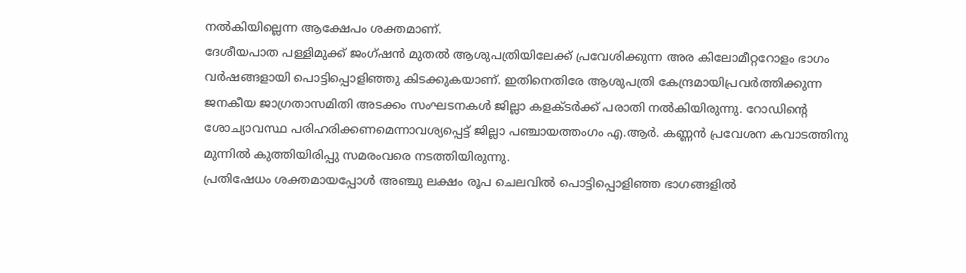നൽകിയില്ലെന്ന ആക്ഷേപം ശക്തമാണ്.
ദേശീയപാത പള്ളിമുക്ക് ജംഗ്ഷൻ മുതൽ ആശുപത്രിയിലേക്ക് പ്രവേശിക്കുന്ന അര കിലോമീറ്ററോളം ഭാഗം വർഷങ്ങളായി പൊട്ടിപ്പൊളിഞ്ഞു കിടക്കുകയാണ്. ഇതിനെതിരേ ആശുപത്രി കേന്ദ്രമായിപ്രവർത്തിക്കുന്ന ജനകീയ ജാഗ്രതാസമിതി അടക്കം സംഘടനകൾ ജില്ലാ കളക്ടർക്ക് പരാതി നൽകിയിരുന്നു. റോഡിന്റെ ശോച്യാവസ്ഥ പരിഹരിക്കണമെന്നാവശ്യപ്പെട്ട് ജില്ലാ പഞ്ചായത്തംഗം എ.ആർ. കണ്ണൻ പ്രവേശന കവാടത്തിനു മുന്നിൽ കുത്തിയിരിപ്പു സമരംവരെ നടത്തിയിരുന്നു.
പ്രതിഷേധം ശക്തമായപ്പോൾ അഞ്ചു ലക്ഷം രൂപ ചെലവിൽ പൊട്ടിപ്പൊളിഞ്ഞ ഭാഗങ്ങളിൽ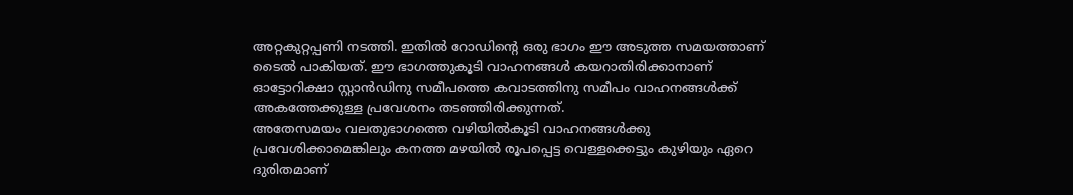അറ്റകുറ്റപ്പണി നടത്തി. ഇതിൽ റോഡിന്റെ ഒരു ഭാഗം ഈ അടുത്ത സമയത്താണ് ടൈൽ പാകിയത്. ഈ ഭാഗത്തുകൂടി വാഹനങ്ങൾ കയറാതിരിക്കാനാണ് ഓട്ടോറിക്ഷാ സ്റ്റാൻഡിനു സമീപത്തെ കവാടത്തിനു സമീപം വാഹനങ്ങൾക്ക് അകത്തേക്കുള്ള പ്രവേശനം തടഞ്ഞിരിക്കുന്നത്.
അതേസമയം വലതുഭാഗത്തെ വഴിയിൽകൂടി വാഹനങ്ങൾക്കു പ്രവേശിക്കാമെങ്കിലും കനത്ത മഴയിൽ രൂപപ്പെട്ട വെള്ളക്കെട്ടും കുഴിയും ഏറെ ദുരിതമാണ്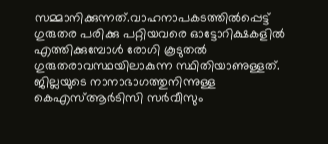സമ്മാനിക്കുന്നത്.വാഹനാപകടത്തിൽപ്പെട്ട് ഗുരുതര പരിക്കു പറ്റിയവരെ ഓട്ടോറിക്ഷകളിൽ എത്തിക്കുമ്പോൾ രോഗി കൂടുതൽ ഗുരുതരാവസ്ഥയിലാകുന്ന സ്ഥിതിയാണുള്ളത്. ജില്ലയുടെ നാനാഭാഗത്തുനിന്നുള്ള കെഎസ്ആർടിസി സർവീസും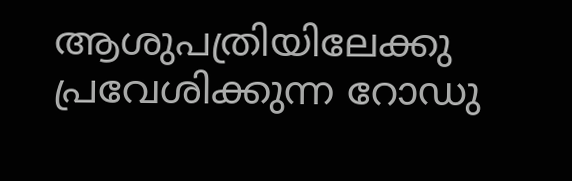ആശുപത്രിയിലേക്കു പ്രവേശിക്കുന്ന റോഡു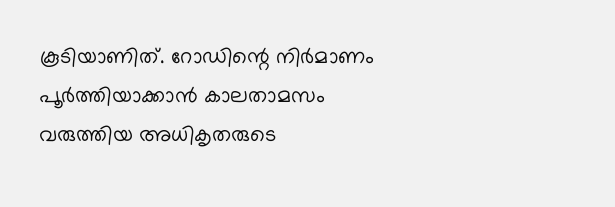കൂടിയാണിത്. റോഡിന്റെ നിർമാണം പൂർത്തിയാക്കാൻ കാലതാമസം വരുത്തിയ അധികൃതരുടെ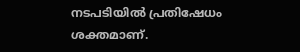നടപടിയിൽ പ്രതിഷേധം ശക്തമാണ്.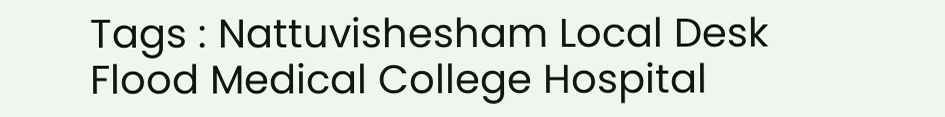Tags : Nattuvishesham Local Desk Flood Medical College Hospital